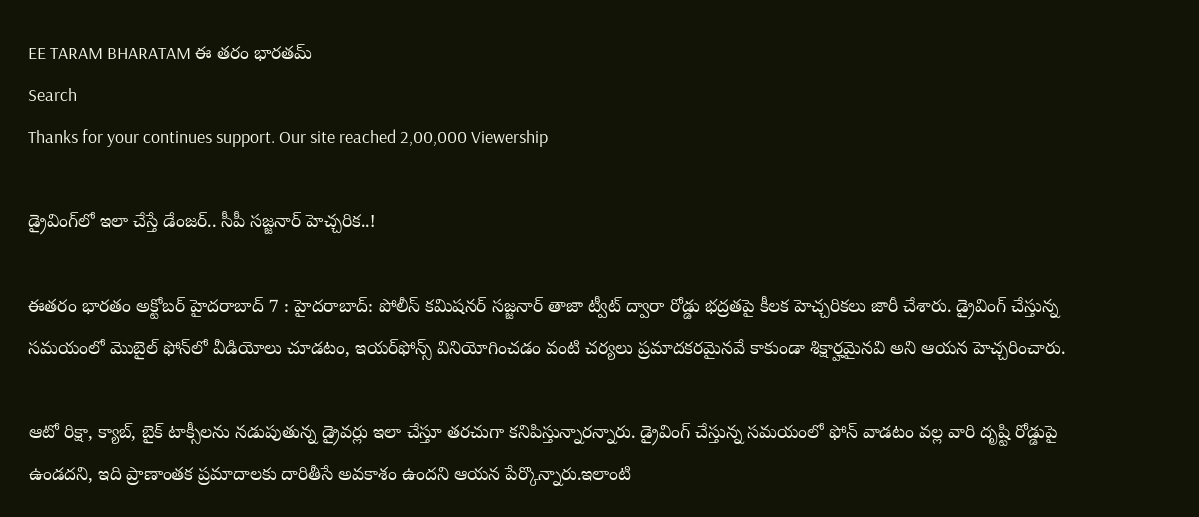EE TARAM BHARATAM ఈ తరం భారతమ్
Search
Thanks for your continues support. Our site reached 2,00,000 Viewership

డ్రైవింగ్‌లో ఇలా చేస్తే డేంజర్.. సీపీ సజ్జనార్ హెచ్చరిక..!

ఈతరం భారతం అక్టోబర్ హైదరాబాద్ 7 : హైదరాబాద్: పోలీస్ కమిషనర్ సజ్జనార్ తాజా ట్వీట్ ద్వారా రోడ్డు భద్రతపై కీలక హెచ్చరికలు జారీ చేశారు. డ్రైవింగ్ చేస్తున్న సమయంలో మొబైల్ ఫోన్‌లో వీడియోలు చూడటం, ఇయర్‌ఫోన్స్ వినియోగించడం వంటి చర్యలు ప్రమాదకరమైనవే కాకుండా శిక్షార్హమైనవి అని ఆయన హెచ్చరించారు.

ఆటో రిక్షా, క్యాబ్, బైక్ టాక్సీలను నడుపుతున్న డ్రైవర్లు ఇలా చేస్తూ తరచుగా కనిపిస్తున్నారన్నారు. డ్రైవింగ్ చేస్తున్న సమయంలో ఫోన్ వాడటం వల్ల వారి దృష్టి రోడ్డుపై ఉండదని, ఇది ప్రాణాంతక ప్రమాదాలకు దారితీసే అవకాశం ఉందని ఆయన పేర్కొన్నారు.ఇలాంటి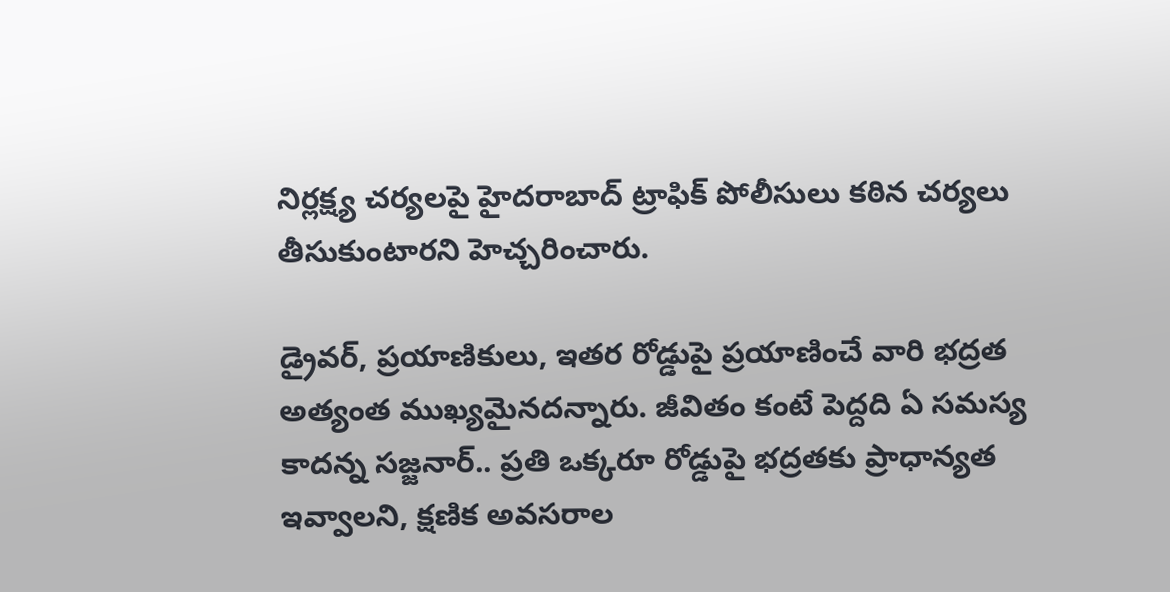నిర్లక్ష్య చర్యలపై హైదరాబాద్ ట్రాఫిక్ పోలీసులు కఠిన చర్యలు తీసుకుంటారని హెచ్చరించారు.

డ్రైవర్, ప్రయాణికులు, ఇతర రోడ్డుపై ప్రయాణించే వారి భద్రత అత్యంత ముఖ్యమైనదన్నారు. జీవితం కంటే పెద్దది ఏ సమస్య కాదన్న సజ్జనార్.. ప్రతి ఒక్కరూ రోడ్డుపై భద్రతకు ప్రాధాన్యత ఇవ్వాలని, క్షణిక అవసరాల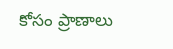కోసం ప్రాణాలు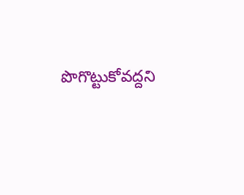పొగొట్టుకోవద్దని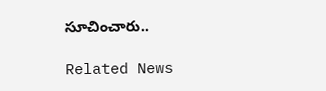సూచించారు..

Related News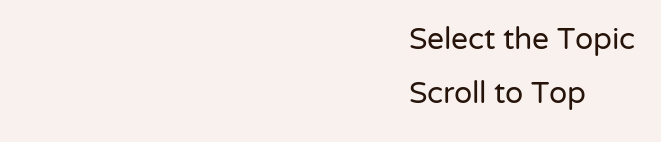Select the Topic
Scroll to Top